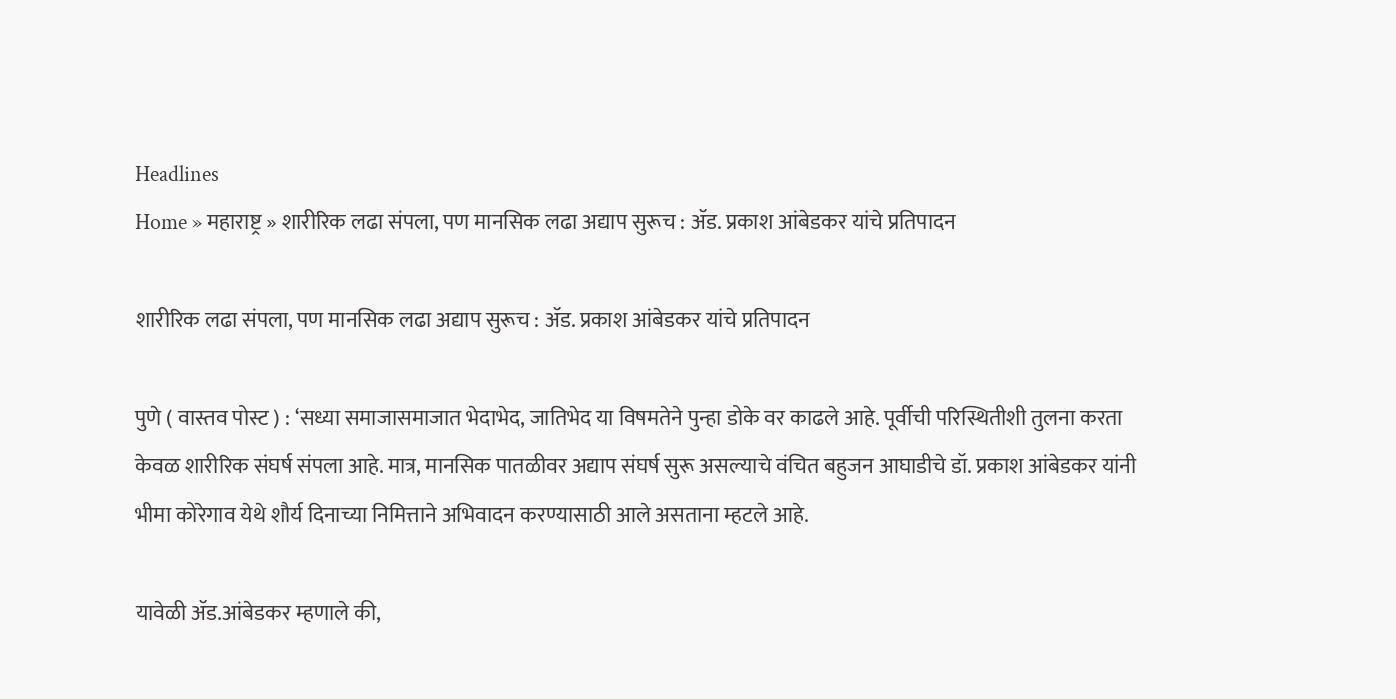Headlines
Home » महाराष्ट्र » शारीरिक लढा संपला, पण मानसिक लढा अद्याप सुरूच : ॲड. प्रकाश आंबेडकर यांचे प्रतिपादन

शारीरिक लढा संपला, पण मानसिक लढा अद्याप सुरूच : ॲड. प्रकाश आंबेडकर यांचे प्रतिपादन

पुणे ( वास्तव पोस्ट ) : ‘सध्या समाजासमाजात भेदाभेद, जातिभेद या विषमतेने पुन्हा डोके वर काढले आहे. पूर्वीची परिस्थितीशी तुलना करता केवळ शारीरिक संघर्ष संपला आहे. मात्र, मानसिक पातळीवर अद्याप संघर्ष सुरू असल्याचे वंचित बहुजन आघाडीचे डॉ. प्रकाश आंबेडकर यांनी भीमा कोरेगाव येथे शौर्य दिनाच्या निमित्ताने अभिवादन करण्यासाठी आले असताना म्हटले आहे.

यावेळी ॲड.आंबेडकर म्हणाले की,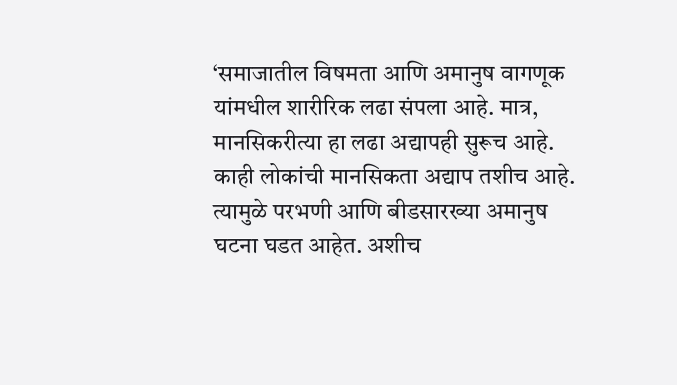‘समाजातील विषमता आणि अमानुष वागणूक यांमधील शारीरिक लढा संपला आहे. मात्र, मानसिकरीत्या हा लढा अद्यापही सुरूच आहे. काही लोकांची मानसिकता अद्याप तशीच आहे. त्यामुळे परभणी आणि बीडसारख्या अमानुष घटना घडत आहेत. अशीच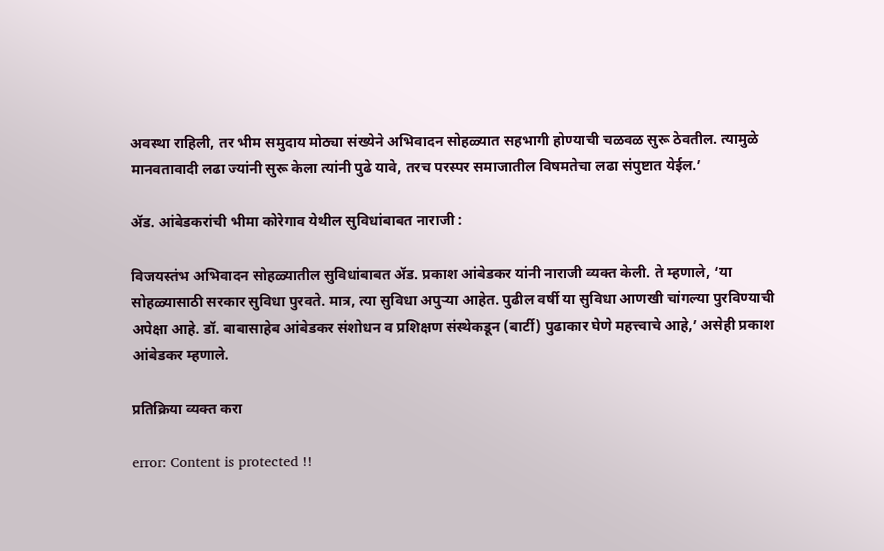अवस्था राहिली, तर भीम समुदाय मोठ्या संख्येने अभिवादन सोहळ्यात सहभागी होण्याची चळवळ सुरू ठेवतील. त्यामुळे मानवतावादी लढा ज्यांनी सुरू केला त्यांनी पुढे यावे, तरच परस्पर समाजातील विषमतेचा लढा संपुष्टात येईल.’

ॲड. आंबेडकरांची भीमा कोरेगाव येथील सुविधांबाबत नाराजी :

विजयस्तंभ अभिवादन सोहळ्यातील सुविधांबाबत ॲड. प्रकाश आंबेडकर यांनी नाराजी व्यक्त केली. ते म्हणाले, ‘या सोहळ्यासाठी सरकार सुविधा पुरवते. मात्र, त्या सुविधा अपुऱ्या आहेत. पुढील वर्षी या सुविधा आणखी चांगल्या पुरविण्याची अपेक्षा आहे. डॉ. बाबासाहेब आंबेडकर संशोधन व प्रशिक्षण संस्थेकडून (बार्टी) पुढाकार घेणे महत्त्वाचे आहे,’ असेही प्रकाश आंबेडकर म्हणाले.

प्रतिक्रिया व्यक्त करा

error: Content is protected !!